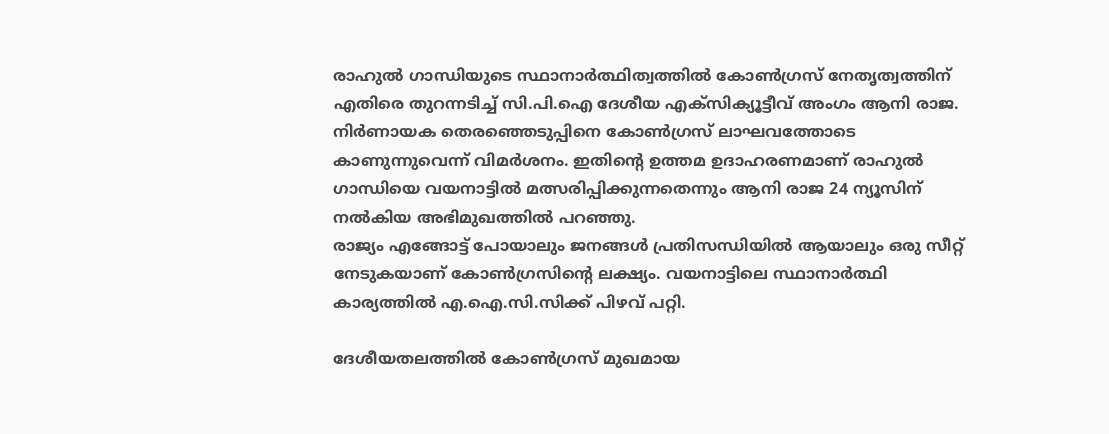രാഹുൽ ഗാന്ധിയുടെ സ്ഥാനാർത്ഥിത്വത്തിൽ കോൺഗ്രസ് നേതൃത്വത്തിന് എതിരെ തുറന്നടിച്ച് സി.പി.ഐ ദേശീയ എക്സിക്യൂട്ടീവ് അംഗം ആനി രാജ. നിർണായക തെരഞ്ഞെടുപ്പിനെ കോൺഗ്രസ് ലാഘവത്തോടെ കാണുന്നുവെന്ന് വിമർശനം. ഇതിൻ്റെ ഉത്തമ ഉദാഹരണമാണ് രാഹുൽ ഗാന്ധിയെ വയനാട്ടിൽ മത്സരിപ്പിക്കുന്നതെന്നും ആനി രാജ 24 ന്യൂസിന് നൽകിയ അഭിമുഖത്തിൽ പറഞ്ഞു.
രാജ്യം എങ്ങോട്ട് പോയാലും ജനങ്ങൾ പ്രതിസന്ധിയിൽ ആയാലും ഒരു സീറ്റ് നേടുകയാണ് കോൺഗ്രസിൻ്റെ ലക്ഷ്യം. വയനാട്ടിലെ സ്ഥാനാർത്ഥി കാര്യത്തിൽ എ.ഐ.സി.സിക്ക് പിഴവ് പറ്റി.

ദേശീയതലത്തിൽ കോൺഗ്രസ് മുഖമായ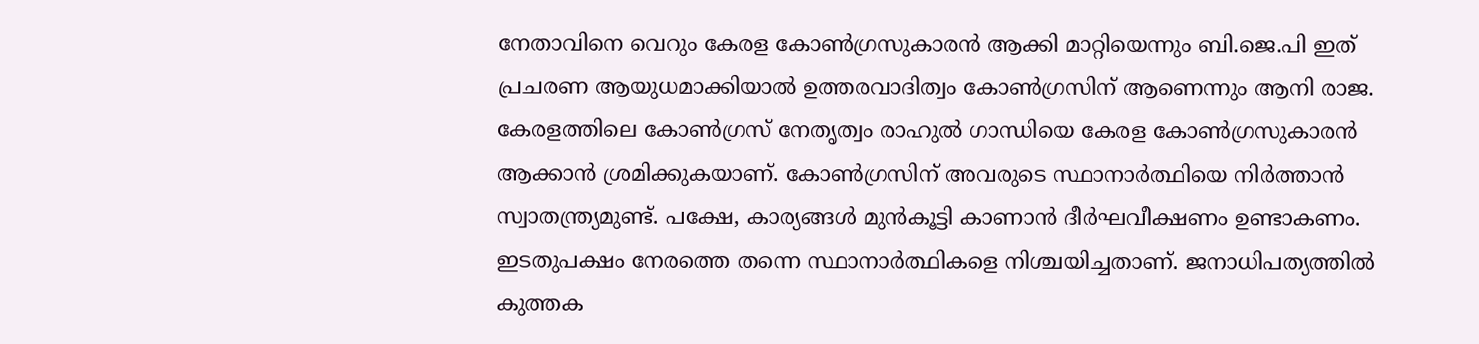നേതാവിനെ വെറും കേരള കോൺഗ്രസുകാരൻ ആക്കി മാറ്റിയെന്നും ബി.ജെ.പി ഇത് പ്രചരണ ആയുധമാക്കിയാൽ ഉത്തരവാദിത്വം കോൺഗ്രസിന് ആണെന്നും ആനി രാജ.
കേരളത്തിലെ കോൺഗ്രസ് നേതൃത്വം രാഹുൽ ഗാന്ധിയെ കേരള കോൺഗ്രസുകാരൻ ആക്കാൻ ശ്രമിക്കുകയാണ്. കോൺഗ്രസിന് അവരുടെ സ്ഥാനാർത്ഥിയെ നിർത്താൻ സ്വാതന്ത്ര്യമുണ്ട്. പക്ഷേ, കാര്യങ്ങൾ മുൻകൂട്ടി കാണാൻ ദീർഘവീക്ഷണം ഉണ്ടാകണം. ഇടതുപക്ഷം നേരത്തെ തന്നെ സ്ഥാനാർത്ഥികളെ നിശ്ചയിച്ചതാണ്. ജനാധിപത്യത്തിൽ കുത്തക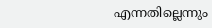എന്നതില്ലെന്നും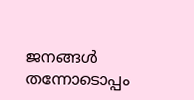ജനങ്ങൾ തന്നോടൊപ്പം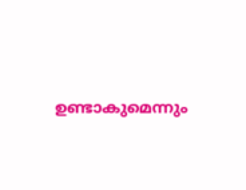ഉണ്ടാകുമെന്നും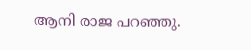ആനി രാജ പറഞ്ഞു.